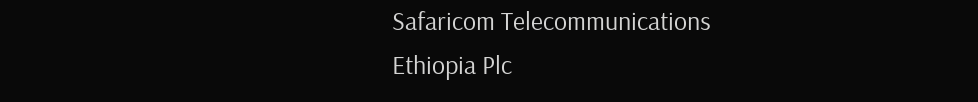Safaricom Telecommunications
Ethiopia Plc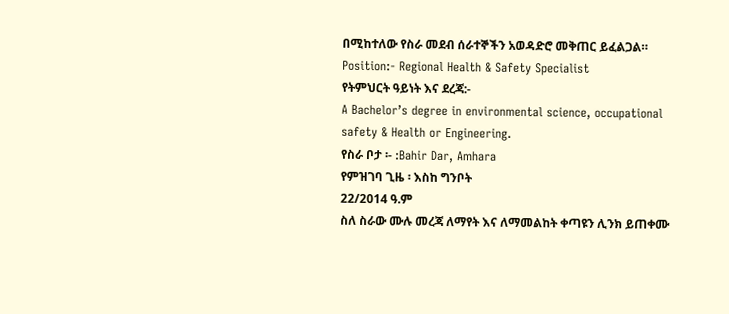በሚከተለው የስራ መደብ ሰራተኞችን አወዳድሮ መቅጠር ይፈልጋል።
Position:- Regional Health & Safety Specialist
የትምህርት ዓይነት እና ደረጃ:-
A Bachelor’s degree in environmental science, occupational safety & Health or Engineering.
የስራ ቦታ ፡- :Bahir Dar, Amhara
የምዝገባ ጊዜ ፡ እስከ ግንቦት
22/2014 ዓ.ም
ስለ ስራው ሙሉ መረጃ ለማየት እና ለማመልከት ቀጣዩን ሊንክ ይጠቀሙ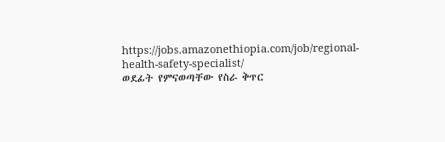https://jobs.amazonethiopia.com/job/regional-health-safety-specialist/
ወደፊት የምናወጣቸው የስራ ቅጥር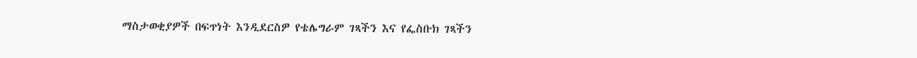ማስታወቂያዎች በፍጥነት እንዲደርስዎ የቴሌግራም ገጻችን እና የፌስቡክ ገጻችን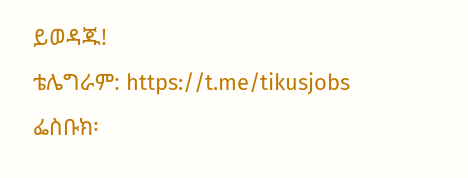ይወዳጁ!
ቴሌግራም: https://t.me/tikusjobs
ፌስቡክ፡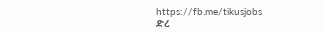https://fb.me/tikusjobs
ድረ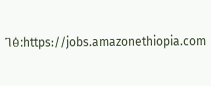ገፅ:https://jobs.amazonethiopia.com